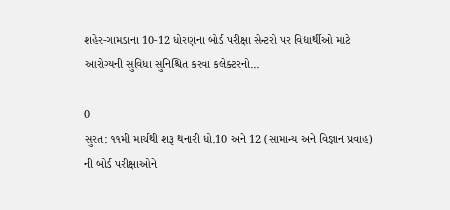શહેર-ગામડાના 10-12 ધોરણના બોર્ડ પરીક્ષા સેન્ટરો પર વિદ્યાર્થીઓ માટે આરોગ્યની સુવિધા સુનિશ્ચિત કરવા કલેક્ટરનો...

0
સુરત: ૧૧મી માર્ચથી શરૂ થનારી ધો.10 અને 12 (સામાન્ય અને વિજ્ઞાન પ્રવાહ) ની બોર્ડ પરીક્ષાઓને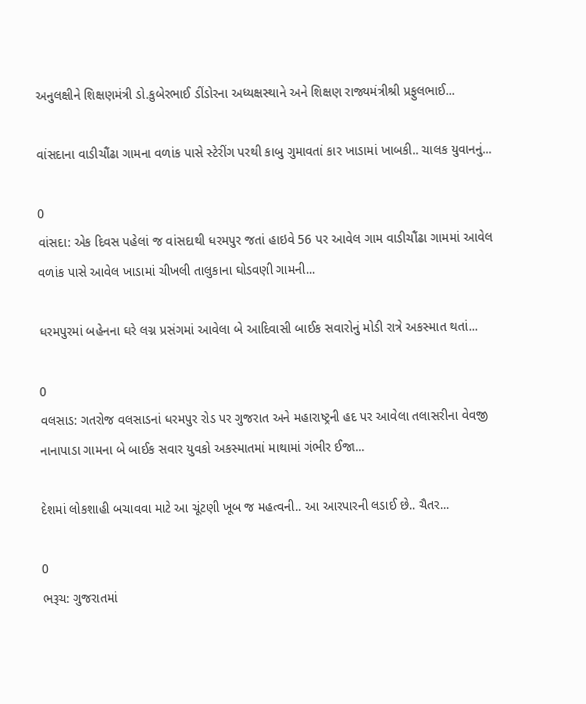અનુલક્ષીને શિક્ષણમંત્રી ડો.કુબેરભાઈ ડીંડોરના અધ્યક્ષસ્થાને અને શિક્ષણ રાજ્યમંત્રીશ્રી પ્રફુલભાઈ...

વાંસદાના વાડીચૌંઢા ગામના વળાંક પાસે સ્ટેરીંગ પરથી કાબુ ગુમાવતાં કાર ખાડામાં ખાબકી.. ચાલક યુવાનનું...

0
વાંસદા: એક દિવસ પહેલાં જ વાંસદાથી ધરમપુર જતાં હાઇવે 56 પર આવેલ ગામ વાડીચૌંઢા ગામમાં આવેલ વળાંક પાસે આવેલ ખાડામાં ચીખલી તાલુકાના ઘોડવણી ગામની...

ધરમપુરમાં બહેનના ઘરે લગ્ન પ્રસંગમાં આવેલા બે આદિવાસી બાઈક સવારોનું મોડી રાત્રે અકસ્માત થતાં...

0
વલસાડ: ગતરોજ વલસાડનાં ધરમપુર રોડ પર ગુજરાત અને મહારાષ્ટ્રની હદ પર આવેલા તલાસરીના વેવજી નાનાપાડા ગામના બે બાઈક સવાર યુવકો અકસ્માતમાં માથામાં ગંભીર ઈજા...

દેશમાં લોકશાહી બચાવવા માટે આ ચૂંટણી ખૂબ જ મહત્વની.. આ આરપારની લડાઈ છે.. ચૈતર...

0
ભરૂચ: ગુજરાતમાં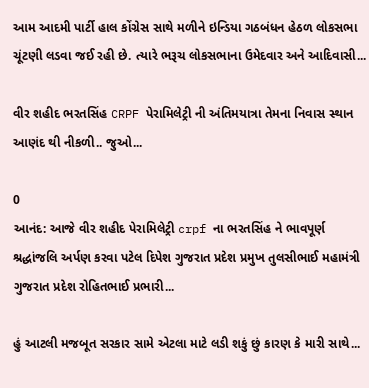આમ આદમી પાર્ટી હાલ કોંગ્રેસ સાથે મળીને ઇન્ડિયા ગઠબંધન હેઠળ લોકસભા ચૂંટણી લડવા જઈ રહી છે. ત્યારે ભરૂચ લોકસભાના ઉમેદવાર અને આદિવાસી...

વીર શહીદ ભરતસિંહ CRPF પેરામિલેટ્રી ની અંતિમયાત્રા તેમના નિવાસ સ્થાન આણંદ થી નીકળી.. જુઓ...

0
આનંદ: આજે વીર શહીદ પેરામિલેટ્રી crpf ના ભરતસિંહ ને ભાવપૂર્ણ શ્રદ્ધાંજલિ અર્પણ કરવા પટેલ દિપેશ ગુજરાત પ્રદેશ પ્રમુખ તુલસીભાઈ મહામંત્રી ગુજરાત પ્રદેશ રોહિતભાઈ પ્રભારી...

હું આટલી મજબૂત સરકાર સામે એટલા માટે લડી શકું છું કારણ કે મારી સાથે...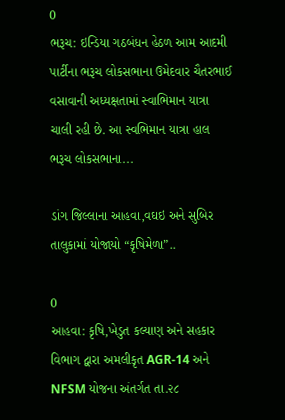0
ભરૂચ: ઇન્ડિયા ગઠબંધન હેઠળ આમ આદમી પાર્ટીના ભરૂચ લોકસભાના ઉમેદવાર ચૈતરભાઈ વસાવાની અધ્યક્ષતામાં સ્વાભિમાન યાત્રા ચાલી રહી છે. આ સ્વભિમાન યાત્રા હાલ ભરૂચ લોકસભાના...

ડાંગ જિલ્લાના આહવા,વઘઇ અને સુબિર તાલુકામાં યોજાયો “કૃષિમેળા”..

0
આહવા: કૃષિ,ખેડુત કલ્યાણ અને સહકાર વિભાગ દ્વારા અમલીકૃત AGR-14 અને NFSM યોજના અંતર્ગત તા.૨૮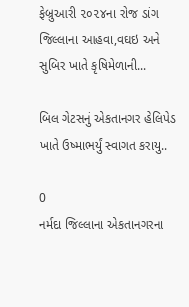ફેબ્રુઆરી ૨૦૨૪ના રોજ ડાંગ જિલ્લાના આહવા,વઘઇ અને સુબિર ખાતે કૃષિમેળાની...

બિલ ગેટસનું એકતાનગર હેલિપેડ ખાતે ઉષ્માભર્યું સ્વાગત કરાયુ..

0
નર્મદા જિલ્લાના એકતાનગરના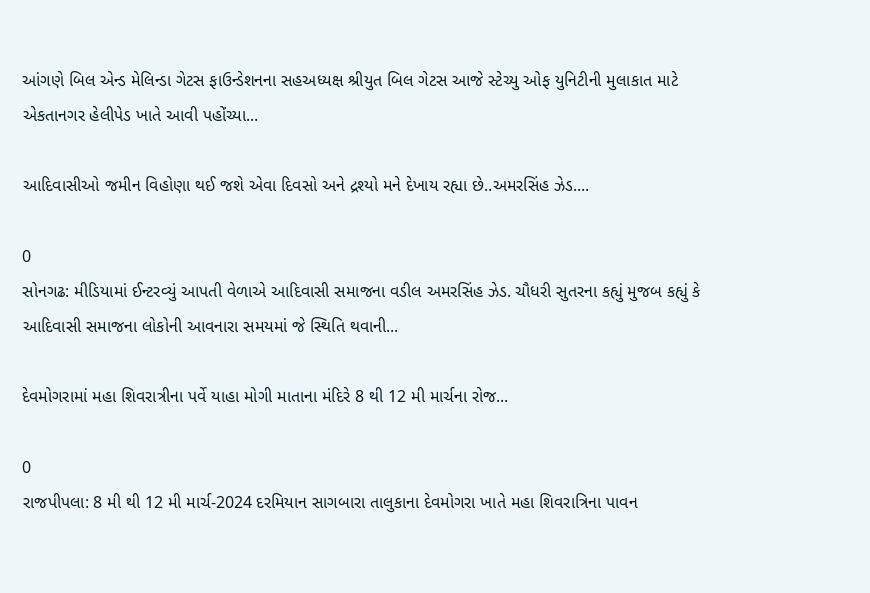આંગણે બિલ એન્ડ મેલિન્ડા ગેટસ ફાઉન્ડેશનના સહઅધ્યક્ષ શ્રીયુત બિલ ગેટસ આજે સ્ટેચ્યુ ઓફ યુનિટીની મુલાકાત માટે એકતાનગર હેલીપેડ ખાતે આવી પહોંચ્યા...

આદિવાસીઓ જમીન વિહોણા થઈ જશે એવા દિવસો અને દ્રશ્યો મને દેખાય રહ્યા છે..અમરસિંહ ઝેડ....

0
સોનગઢ: મીડિયામાં ઈન્ટરવ્યું આપતી વેળાએ આદિવાસી સમાજના વડીલ અમરસિંહ ઝેડ. ચૌધરી સુતરના કહ્યું મુજબ કહ્યું કે આદિવાસી સમાજના લોકોની આવનારા સમયમાં જે સ્થિતિ થવાની...

દેવમોગરામાં મહા શિવરાત્રીના પર્વે યાહા મોગી માતાના મંદિરે 8 થી 12 મી માર્ચના રોજ...

0
રાજપીપલા: 8 મી થી 12 મી માર્ચ-2024 દરમિયાન સાગબારા તાલુકાના દેવમોગરા ખાતે મહા શિવરાત્રિના પાવન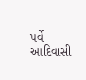પર્વે આદિવાસી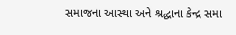સમાજના આસ્થા અને શ્રદ્ધાના કેન્દ્ર સમા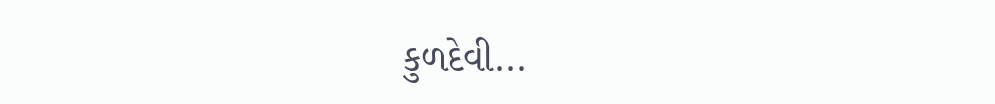કુળદેવી...